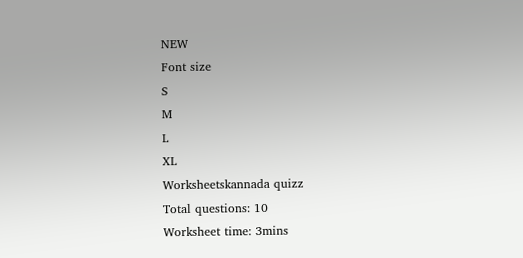NEW
Font size
S
M
L
XL
Worksheetskannada quizz
Total questions: 10
Worksheet time: 3mins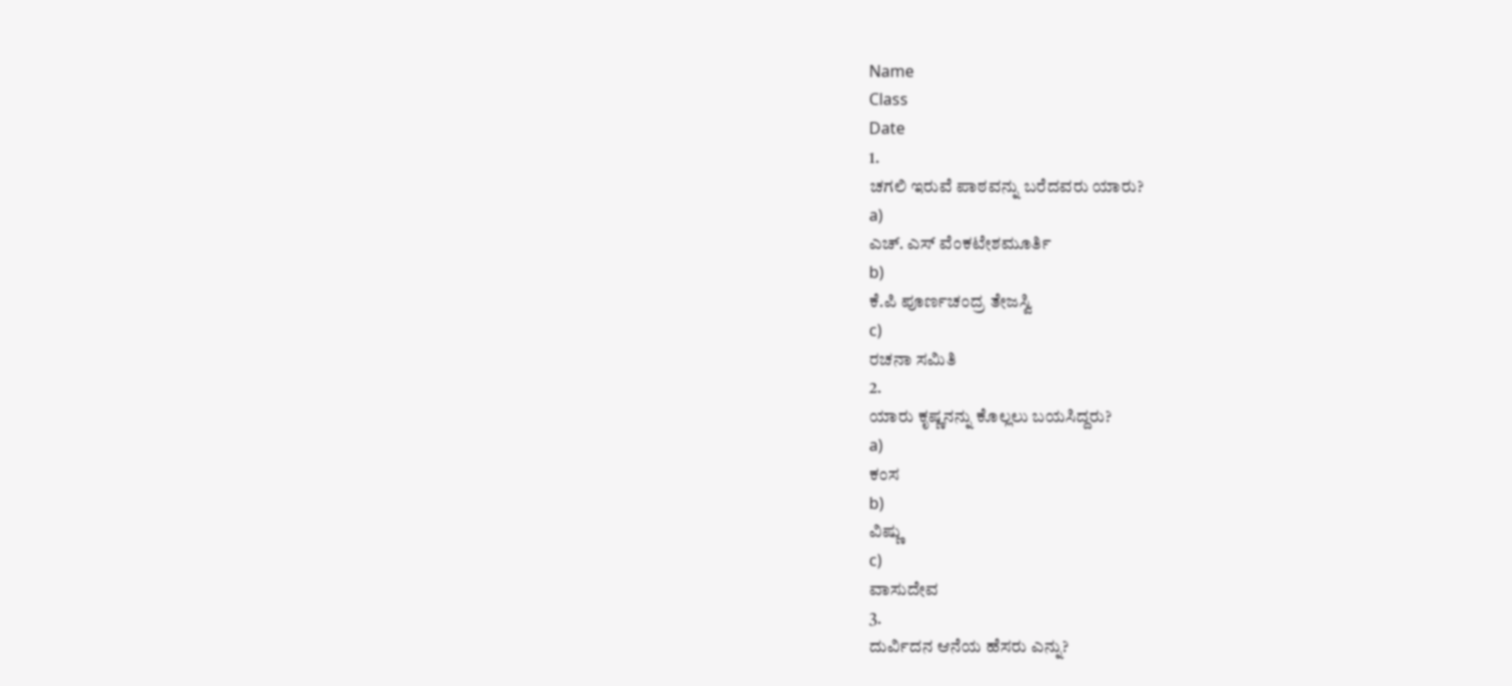Name
Class
Date
1.
ಚಗಲಿ ಇರುವೆ ಪಾಠವನ್ನು ಬರೆದವರು ಯಾರು?
a)
ಎಚ್. ಎಸ್ ವೆಂಕಟೇಶಮೂರ್ತಿ
b)
ಕೆ.ಪಿ ಪೂರ್ಣಚಂದ್ರ ತೇಜಸ್ವಿ
c)
ರಚನಾ ಸಮಿತಿ
2.
ಯಾರು ಕೃಷ್ಣನನ್ನು ಕೊಲ್ಲಲು ಬಯಸಿದ್ದರು?
a)
ಕಂಸ
b)
ವಿಷ್ಣು
c)
ವಾಸುದೇವ
3.
ದುರ್ವಿದನ ಆನೆಯ ಹೆಸರು ಎನ್ನು?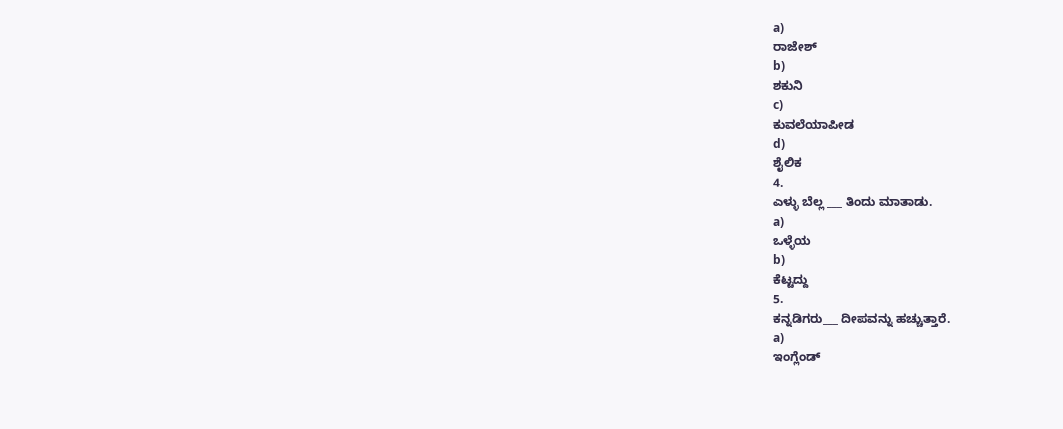a)
ರಾಜೇಶ್
b)
ಶಕುನಿ
c)
ಕುವಲೆಯಾಪೀಡ
d)
ಶೈಲಿಕ
4.
ಎಳ್ಳು ಬೆಲ್ಲ ___ ತಿಂದು ಮಾತಾಡು.
a)
ಒಳ್ಳೆಯ
b)
ಕೆಟ್ಟದ್ದು
5.
ಕನ್ನಡಿಗರು___ ದೀಪವನ್ನು ಹಚ್ಚುತ್ತಾರೆ.
a)
ಇಂಗ್ಲೆಂಡ್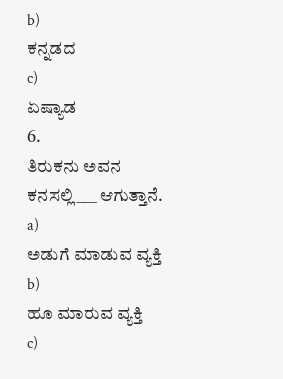b)
ಕನ್ನಡದ
c)
ಏಷ್ಯಾಡ
6.
ತಿರುಕನು ಅವನ ಕನಸಲ್ಲಿ___ ಆಗುತ್ತಾನೆ.
a)
ಅಡುಗೆ ಮಾಡುವ ವ್ಯಕ್ತಿ
b)
ಹೂ ಮಾರುವ ವ್ಯಕ್ತಿ
c)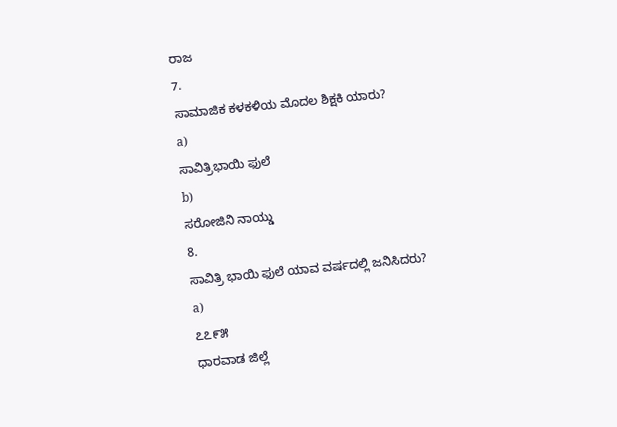ರಾಜ
7.
ಸಾಮಾಜಿಕ ಕಳಕಳಿಯ ಮೊದಲ ಶಿಕ್ಷಕಿ ಯಾರು?
a)
ಸಾವಿತ್ರಿಭಾಯಿ ಫುಲೆ
b)
ಸರೋಜಿನಿ ನಾಯ್ಡು
8.
ಸಾವಿತ್ರಿ ಭಾಯಿ ಫುಲೆ ಯಾವ ವರ್ಷದಲ್ಲಿ ಜನಿಸಿದರು?
a)
೭೭೯೫
ಧಾರವಾಡ ಜಿಲ್ಲೆ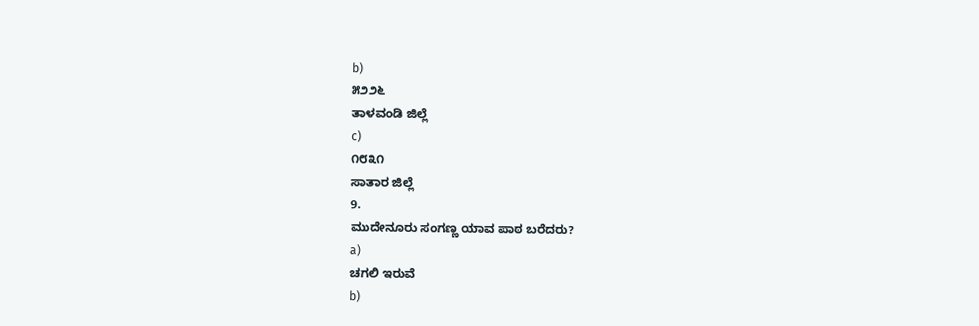b)
೫೨೨೬
ತಾಳವಂಡಿ ಜಿಲ್ಲೆ
c)
೧೮೩೧
ಸಾತಾರ ಜಿಲ್ಲೆ
9.
ಮುದೇನೂರು ಸಂಗಣ್ಣ ಯಾವ ಪಾಠ ಬರೆದರು?
a)
ಚಗಲಿ ಇರುವೆ
b)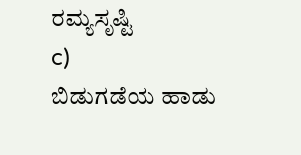ರಮ್ಯಸೃಷ್ಟಿ
c)
ಬಿಡುಗಡೆಯ ಹಾಡು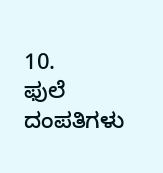10.
ಫುಲೆ ದಂಪತಿಗಳು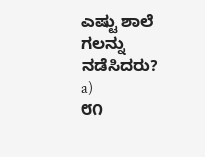ಎಷ್ಟು ಶಾಲೆ ಗಲನ್ನು ನಡೆಸಿದರು?
a)
೮೧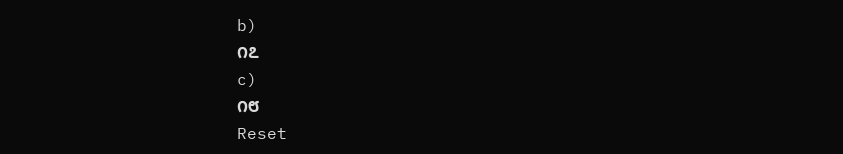b)
೧೭
c)
೧೮
Reset